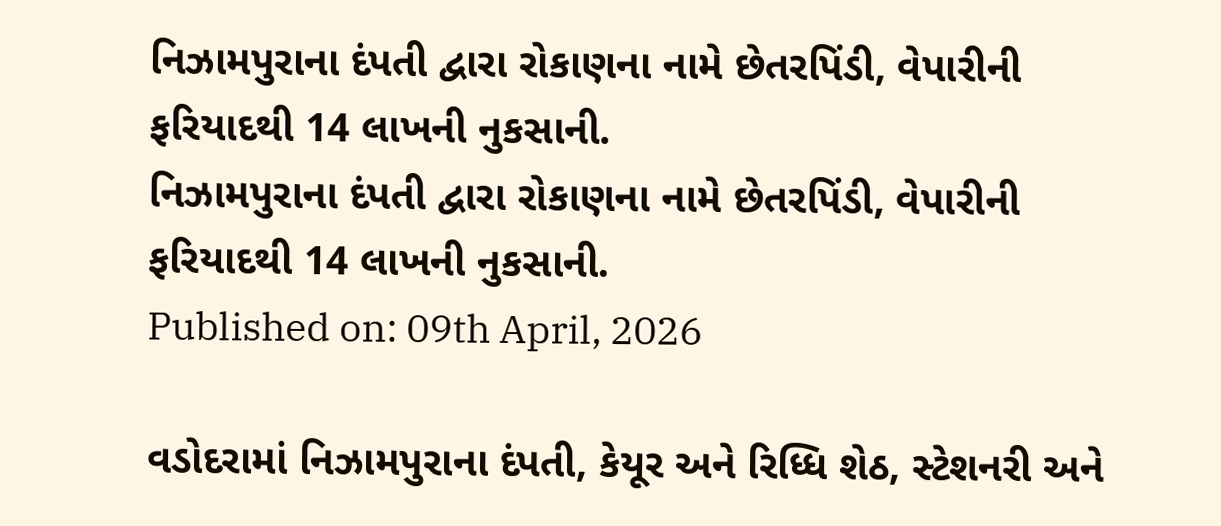નિઝામપુરાના દંપતી દ્વારા રોકાણના નામે છેતરપિંડી, વેપારીની ફરિયાદથી 14 લાખની નુકસાની.
નિઝામપુરાના દંપતી દ્વારા રોકાણના નામે છેતરપિંડી, વેપારીની ફરિયાદથી 14 લાખની નુકસાની.
Published on: 09th April, 2026

વડોદરામાં નિઝામપુરાના દંપતી, કેયૂર અને રિધ્ધિ શેઠ, સ્ટેશનરી અને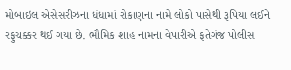મોબાઇલ એસેસરીઝના ધંધામાં રોકાણના નામે લોકો પાસેથી રૂપિયા લઈને રફુચક્કર થઈ ગયા છે. ભૌમિક શાહ નામના વેપારીએ ફતેગંજ પોલીસ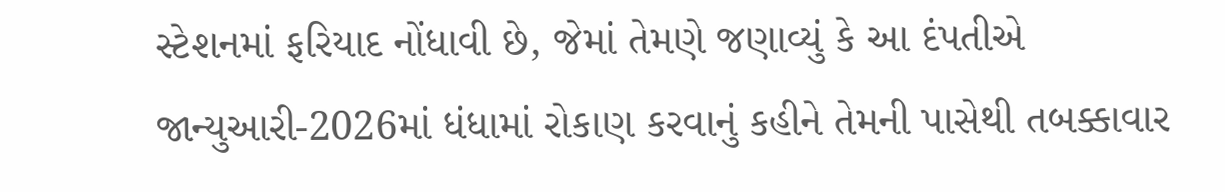સ્ટેશનમાં ફરિયાદ નોંધાવી છે, જેમાં તેમણે જણાવ્યું કે આ દંપતીએ જાન્યુઆરી-2026માં ધંધામાં રોકાણ કરવાનું કહીને તેમની પાસેથી તબક્કાવાર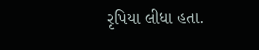રૃપિયા લીધા હતા.